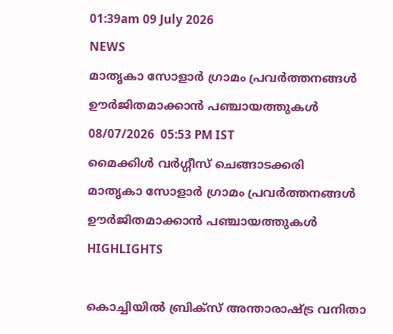01:39am 09 July 2026
NEWS
മാതൃകാ സോളാർ ഗ്രാമം പ്രവർത്തനങ്ങൾ ഊർജിതമാക്കാൻ പഞ്ചായത്തുകൾ
08/07/2026  05:53 PM IST
മൈക്കിൾ വർഗ്ഗീസ് ചെങ്ങാടക്കരി
മാതൃകാ സോളാർ ഗ്രാമം പ്രവർത്തനങ്ങൾ ഊർജിതമാക്കാൻ പഞ്ചായത്തുകൾ
HIGHLIGHTS

കൊച്ചിയിൽ ബ്രിക്സ് അന്താരാഷ്ട്ര വനിതാ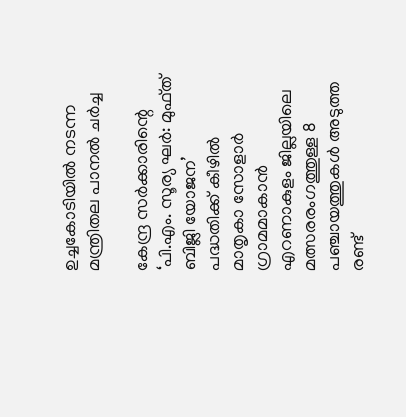ഉച്ചകോടിയിൽ നടന്ന മന്ത്രിതല പാനൽ ചർച്ച

കേന്ദ്ര സർക്കാരിന്റെ ‘പി.എം. സൂര്യ ഘർ: മുഫ്ത് ബിജ്ലി യോജന’ പദ്ധതിക്ക് കീഴിൽ മാതൃകാ സോളാർ ഗ്രാമമാകാൻ എറണാകുളം ജില്ലയിലെ മത്സരരംഗത്തുള്ള 8 പഞ്ചായത്തുകൾ അടുത്ത രണ്ട്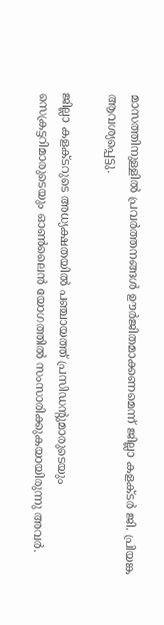മാസത്തിനുള്ളിൽ പ്രവർത്തനങ്ങൾ ഊർജിതമാക്കണമെന്ന് ജില്ലാ കളക്ടർ ജി. പ്രിയങ്ക ആവശ്യപ്പെട്ടു.

ജില്ലാ കളക്ടറുടെ അധ്യക്ഷതയിൽ പഞ്ചായത്ത് പ്രസിഡന്റുമാരുടെയും സെക്രട്ടറിമാരുടെയും ഓൺലൈൻ യോഗത്തിൽ സംസാരിക്കുകയായിരുന്നു അവർ.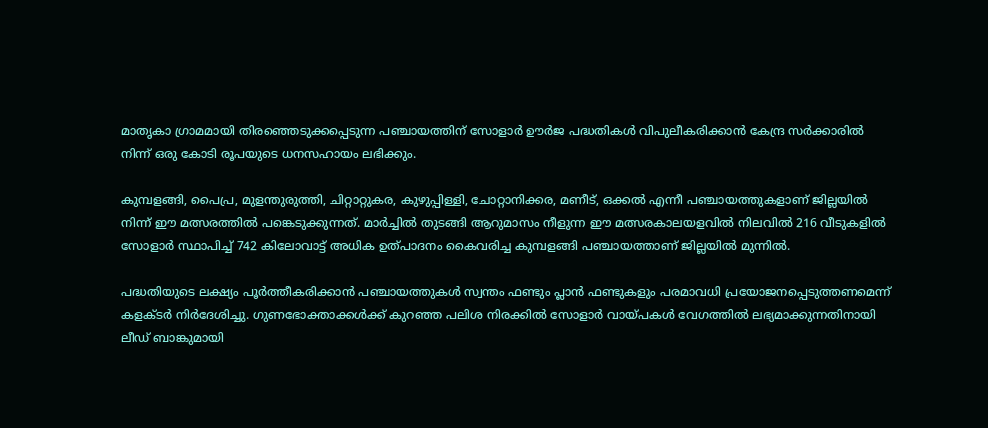മാതൃകാ ഗ്രാമമായി തിരഞ്ഞെടുക്കപ്പെടുന്ന പഞ്ചായത്തിന് സോളാർ ഊർജ പദ്ധതികൾ വിപുലീകരിക്കാൻ കേന്ദ്ര സർക്കാരിൽ നിന്ന് ഒരു കോടി രൂപയുടെ ധനസഹായം ലഭിക്കും.

കുമ്പളങ്ങി, പൈപ്ര, മുളന്തുരുത്തി, ചിറ്റാറ്റുകര, കുഴുപ്പിള്ളി, ചോറ്റാനിക്കര, മണീട്, ഒക്കൽ എന്നീ പഞ്ചായത്തുകളാണ് ജില്ലയിൽ നിന്ന് ഈ മത്സരത്തിൽ പങ്കെടുക്കുന്നത്. മാർച്ചിൽ തുടങ്ങി ആറുമാസം നീളുന്ന ഈ മത്സരകാലയളവിൽ നിലവിൽ 216 വീടുകളിൽ സോളാർ സ്ഥാപിച്ച് 742 കിലോവാട്ട് അധിക ഉത്പാദനം കൈവരിച്ച കുമ്പളങ്ങി പഞ്ചായത്താണ് ജില്ലയിൽ മുന്നിൽ.

പദ്ധതിയുടെ ലക്ഷ്യം പൂർത്തീകരിക്കാൻ പഞ്ചായത്തുകൾ സ്വന്തം ഫണ്ടും പ്ലാൻ ഫണ്ടുകളും പരമാവധി പ്രയോജനപ്പെടുത്തണമെന്ന് കളക്ടർ നിർദേശിച്ചു. ഗുണഭോക്താക്കൾക്ക് കുറഞ്ഞ പലിശ നിരക്കിൽ സോളാർ വായ്പകൾ വേഗത്തിൽ ലഭ്യമാക്കുന്നതിനായി ലീഡ് ബാങ്കുമായി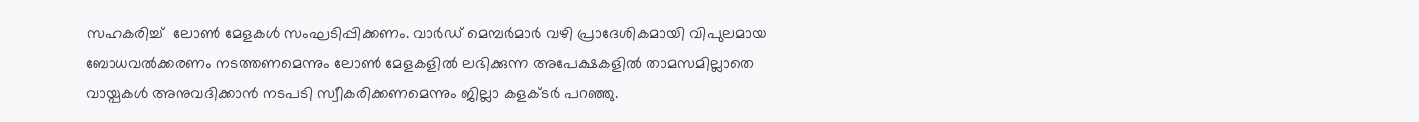സഹകരിച്ച്  ലോൺ മേളകൾ സംഘടിപ്പിക്കണം. വാർഡ് മെമ്പർമാർ വഴി പ്രാദേശികമായി വിപുലമായ ബോധവൽക്കരണം നടത്തണമെന്നും ലോൺ മേളകളിൽ ലഭിക്കുന്ന അപേക്ഷകളിൽ താമസമില്ലാതെ വായ്പകൾ അനുവദിക്കാൻ നടപടി സ്വീകരിക്കണമെന്നും ജില്ലാ കളക്ടർ പറഞ്ഞു.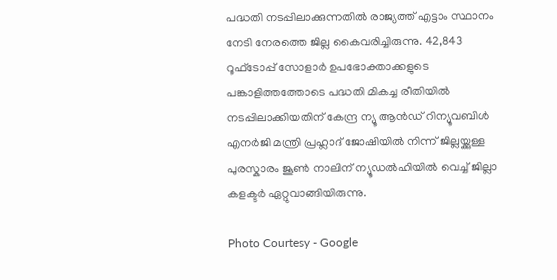പദ്ധതി നടപ്പിലാക്കുന്നതിൽ രാജ്യത്ത് എട്ടാം സ്ഥാനം നേടി നേരത്തെ ജില്ല കൈവരിച്ചിരുന്നു. 42,843 റൂഫ്‌ടോപ്പ് സോളാർ ഉപഭോക്താക്കളുടെ പങ്കാളിത്തത്തോടെ പദ്ധതി മികച്ച രീതിയിൽ നടപ്പിലാക്കിയതിന് കേന്ദ്ര ന്യൂ ആൻഡ് റിന്യൂവബിൾ എനർജി മന്ത്രി പ്രഹ്ലാദ് ജോഷിയിൽ നിന്ന് ജില്ലയ്ക്കുള്ള പുരസ്കാരം ജൂൺ നാലിന് ന്യൂഡൽഹിയിൽ വെച്ച് ജില്ലാ കളക്ടർ ഏറ്റുവാങ്ങിയിരുന്നു.

Photo Courtesy - Google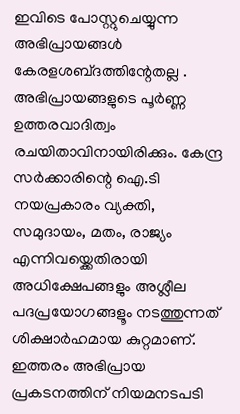ഇവിടെ പോസ്റ്റുചെയ്യുന്ന അഭിപ്രായങ്ങള്‍ കേരളശബ്‌ദത്തിന്റേതല്ല . അഭിപ്രായങ്ങളുടെ പൂര്‍ണ്ണ ഉത്തരവാദിത്വം രചയിതാവിനായിരിക്കും. കേന്ദ്ര സർക്കാരിന്റെ ഐ.ടി നയപ്രകാരം വ്യക്തി, സമുദായം, മതം, രാജ്യം എന്നിവയ്ക്കെതിരായി അധിക്ഷേപങ്ങളും അശ്ലീല പദപ്രയോഗങ്ങളൂം നടത്തുന്നത് ശിക്ഷാര്‍ഹമായ കുറ്റമാണ്. ഇത്തരം അഭിപ്രായ പ്രകടനത്തിന് നിയമനടപടി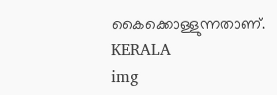കൈക്കൊള്ളുന്നതാണ്.
KERALA
img